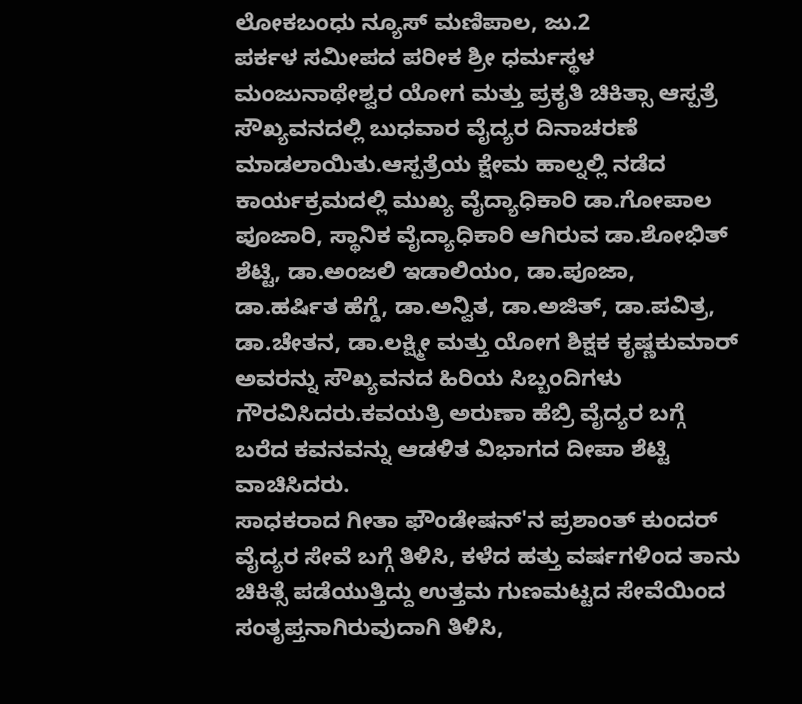ಲೋಕಬಂಧು ನ್ಯೂಸ್ ಮಣಿಪಾಲ, ಜು.2
ಪರ್ಕಳ ಸಮೀಪದ ಪರೀಕ ಶ್ರೀ ಧರ್ಮಸ್ಥಳ ಮಂಜುನಾಥೇಶ್ವರ ಯೋಗ ಮತ್ತು ಪ್ರಕೃತಿ ಚಿಕಿತ್ಸಾ ಆಸ್ಪತ್ರೆ ಸೌಖ್ಯವನದಲ್ಲಿ ಬುಧವಾರ ವೈದ್ಯರ ದಿನಾಚರಣೆ ಮಾಡಲಾಯಿತು.ಆಸ್ಪತ್ರೆಯ ಕ್ಷೇಮ ಹಾಲ್ನಲ್ಲಿ ನಡೆದ ಕಾರ್ಯಕ್ರಮದಲ್ಲಿ ಮುಖ್ಯ ವೈದ್ಯಾಧಿಕಾರಿ ಡಾ.ಗೋಪಾಲ ಪೂಜಾರಿ, ಸ್ಥಾನಿಕ ವೈದ್ಯಾಧಿಕಾರಿ ಆಗಿರುವ ಡಾ.ಶೋಭಿತ್ ಶೆಟ್ಟಿ, ಡಾ.ಅಂಜಲಿ ಇಡಾಲಿಯಂ, ಡಾ.ಪೂಜಾ, ಡಾ.ಹರ್ಷಿತ ಹೆಗ್ಡೆ, ಡಾ.ಅನ್ವಿತ, ಡಾ.ಅಜಿತ್, ಡಾ.ಪವಿತ್ರ, ಡಾ.ಚೇತನ, ಡಾ.ಲಕ್ಷ್ಮೀ ಮತ್ತು ಯೋಗ ಶಿಕ್ಷಕ ಕೃಷ್ಣಕುಮಾರ್ ಅವರನ್ನು ಸೌಖ್ಯವನದ ಹಿರಿಯ ಸಿಬ್ಬಂದಿಗಳು ಗೌರವಿಸಿದರು.ಕವಯತ್ರಿ ಅರುಣಾ ಹೆಬ್ರಿ ವೈದ್ಯರ ಬಗ್ಗೆ ಬರೆದ ಕವನವನ್ನು ಆಡಳಿತ ವಿಭಾಗದ ದೀಪಾ ಶೆಟ್ಟಿ ವಾಚಿಸಿದರು.
ಸಾಧಕರಾದ ಗೀತಾ ಫೌಂಡೇಷನ್'ನ ಪ್ರಶಾಂತ್ ಕುಂದರ್ ವೈದ್ಯರ ಸೇವೆ ಬಗ್ಗೆ ತಿಳಿಸಿ, ಕಳೆದ ಹತ್ತು ವರ್ಷಗಳಿಂದ ತಾನು ಚಿಕಿತ್ಸೆ ಪಡೆಯುತ್ತಿದ್ದು ಉತ್ತಮ ಗುಣಮಟ್ಟದ ಸೇವೆಯಿಂದ ಸಂತೃಪ್ತನಾಗಿರುವುದಾಗಿ ತಿಳಿಸಿ,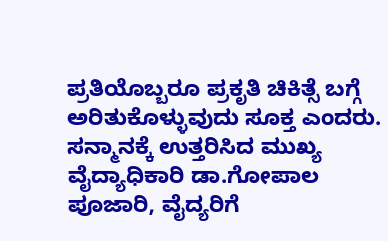ಪ್ರತಿಯೊಬ್ಬರೂ ಪ್ರಕೃತಿ ಚಿಕಿತ್ಸೆ ಬಗ್ಗೆ ಅರಿತುಕೊಳ್ಳುವುದು ಸೂಕ್ತ ಎಂದರು.
ಸನ್ಮಾನಕ್ಕೆ ಉತ್ತರಿಸಿದ ಮುಖ್ಯ ವೈದ್ಯಾಧಿಕಾರಿ ಡಾ.ಗೋಪಾಲ ಪೂಜಾರಿ, ವೈದ್ಯರಿಗೆ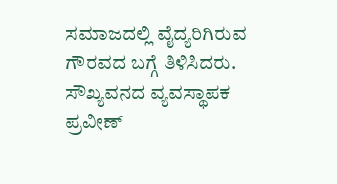ಸಮಾಜದಲ್ಲಿ ವೈದ್ಯರಿಗಿರುವ ಗೌರವದ ಬಗ್ಗೆ ತಿಳಿಸಿದರು.
ಸೌಖ್ಯವನದ ವ್ಯವಸ್ಥಾಪಕ ಪ್ರವೀಣ್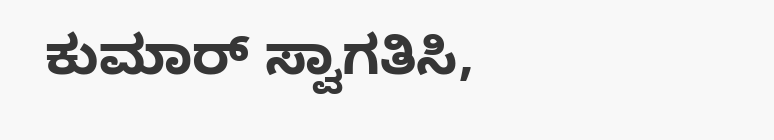ಕುಮಾರ್ ಸ್ವಾಗತಿಸಿ,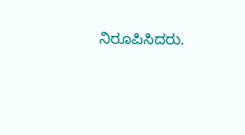ನಿರೂಪಿಸಿದರು.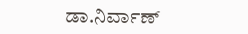ಡಾ.ನಿರ್ವಾಣ್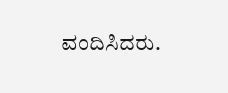ವಂದಿಸಿದರು.